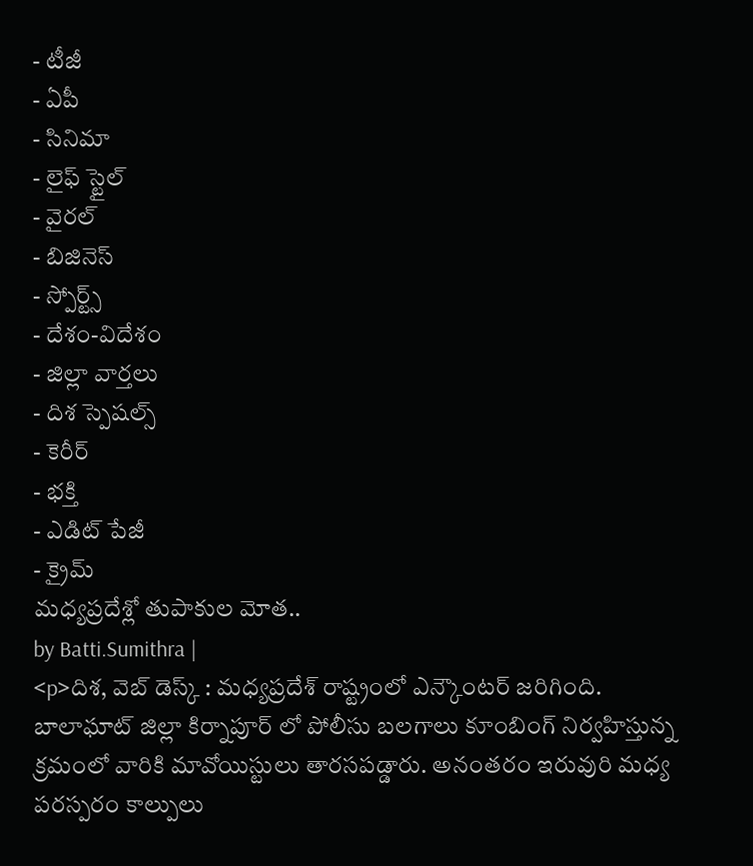- టీజీ
- ఏపీ
- సినిమా
- లైఫ్ స్టైల్
- వైరల్
- బిజినెస్
- స్పోర్ట్స్
- దేశం-విదేశం
- జిల్లా వార్తలు
- దిశ స్పెషల్స్
- కెరీర్
- భక్తి
- ఎడిట్ పేజీ
- క్రైమ్
మధ్యప్రదేశ్లో తుపాకుల మోత..
by Batti.Sumithra |
<p>దిశ, వెబ్ డెస్క్ : మధ్యప్రదేశ్ రాష్ట్రంలో ఎన్కౌంటర్ జరిగింది. బాలాఘాట్ జిల్లా కిర్నాపూర్ లో పోలీసు బలగాలు కూంబింగ్ నిర్వహిస్తున్న క్రమంలో వారికి మావోయిస్టులు తారసపడ్డారు. అనంతరం ఇరువురి మధ్య పరస్పరం కాల్పులు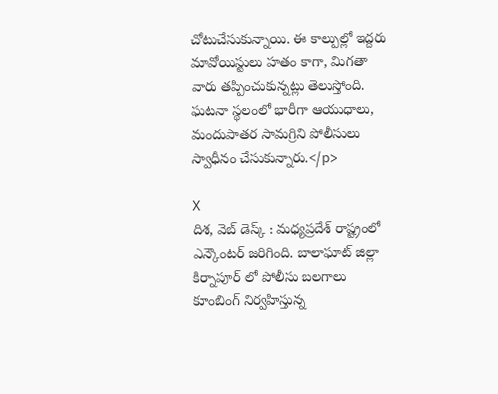చోటుచేసుకున్నాయి. ఈ కాల్పుల్లో ఇద్దరు మావోయిస్టులు హతం కాగా, మిగతా వారు తప్పించుకున్నట్లు తెలుస్తోంది. ఘటనా స్థలంలో భారీగా ఆయుధాలు, మందుపాతర సామగ్రిని పోలీసులు స్వాధీనం చేసుకున్నారు.</p>

X
దిశ, వెబ్ డెస్క్ : మధ్యప్రదేశ్ రాష్ట్రంలో ఎన్కౌంటర్ జరిగింది. బాలాఘాట్ జిల్లా కిర్నాపూర్ లో పోలీసు బలగాలు కూంబింగ్ నిర్వహిస్తున్న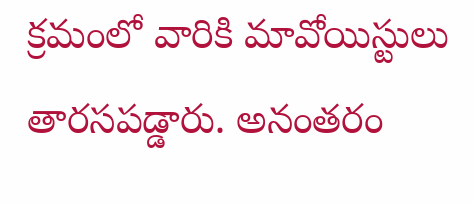క్రమంలో వారికి మావోయిస్టులు తారసపడ్డారు. అనంతరం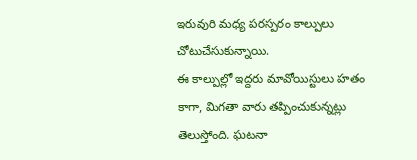ఇరువురి మధ్య పరస్పరం కాల్పులు చోటుచేసుకున్నాయి.
ఈ కాల్పుల్లో ఇద్దరు మావోయిస్టులు హతం కాగా, మిగతా వారు తప్పించుకున్నట్లు తెలుస్తోంది. ఘటనా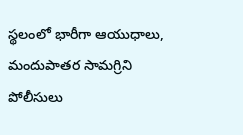స్థలంలో భారీగా ఆయుధాలు, మందుపాతర సామగ్రిని పోలీసులు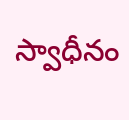స్వాధీనం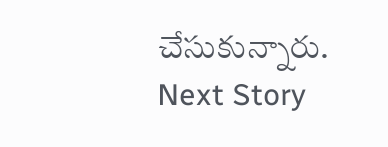చేసుకున్నారు.
Next Story